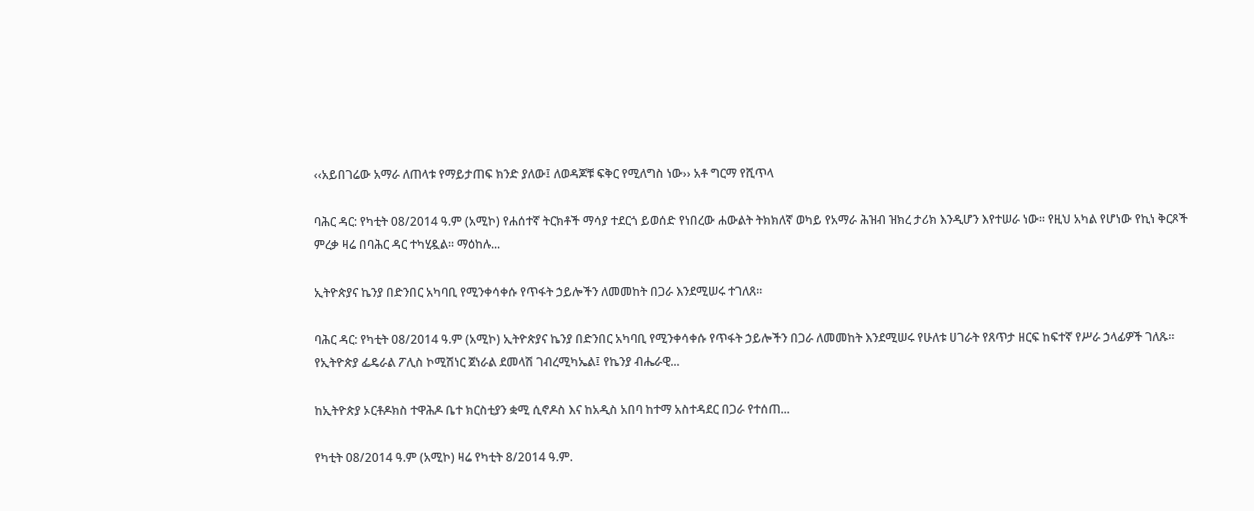‹‹አይበገሬው አማራ ለጠላቱ የማይታጠፍ ክንድ ያለው፤ ለወዳጆቹ ፍቅር የሚለግስ ነው›› አቶ ግርማ የሺጥላ

ባሕር ዳር: የካቲት 08/2014 ዓ.ም (አሚኮ) የሐሰተኛ ትርክቶች ማሳያ ተደርጎ ይወሰድ የነበረው ሐውልት ትክክለኛ ወካይ የአማራ ሕዝብ ዝክረ ታሪክ እንዲሆን እየተሠራ ነው፡፡ የዚህ አካል የሆነው የኪነ ቅርጾች ምረቃ ዛሬ በባሕር ዳር ተካሂዷል፡፡ ማዕከሉ...

ኢትዮጵያና ኬንያ በድንበር አካባቢ የሚንቀሳቀሱ የጥፋት ኃይሎችን ለመመከት በጋራ እንደሚሠሩ ተገለጸ።

ባሕር ዳር: የካቲት 08/2014 ዓ.ም (አሚኮ) ኢትዮጵያና ኬንያ በድንበር አካባቢ የሚንቀሳቀሱ የጥፋት ኃይሎችን በጋራ ለመመከት እንደሚሠሩ የሁለቱ ሀገራት የጸጥታ ዘርፍ ከፍተኛ የሥራ ኃላፊዎች ገለጹ። የኢትዮጵያ ፌዴራል ፖሊስ ኮሚሽነር ጀነራል ደመላሽ ገብረሚካኤል፤ የኬንያ ብሔራዊ...

ከኢትዮጵያ ኦርቶዶክስ ተዋሕዶ ቤተ ክርስቲያን ቋሚ ሲኖዶስ እና ከአዲስ አበባ ከተማ አስተዳደር በጋራ የተሰጠ...

የካቲት 08/2014 ዓ.ም (አሚኮ) ዛሬ የካቲት 8/2014 ዓ.ም.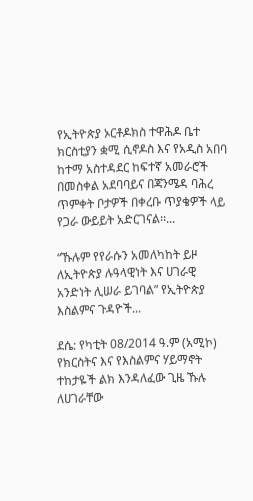የኢትዮጵያ ኦርቶዶክስ ተዋሕዶ ቤተ ክርስቲያን ቋሚ ሲኖዶስ እና የአዲስ አበባ ከተማ አስተዳደር ከፍተኛ አመራሮች በመስቀል አደባባይና በጃንሜዳ ባሕረ ጥምቀት ቦታዎች በቀረቡ ጥያቄዎች ላይ የጋራ ውይይት አድርገናል፡፡...

“ኹሉም የየራሱን አመለካከት ይዞ ለኢትዮጵያ ሉዓላዊነት እና ሀገራዊ አንድነት ሊሠራ ይገባል” የኢትዮጵያ እስልምና ጉዳዮች...

ደሴ: የካቲት 08/2014 ዓ.ም (አሚኮ) የክርስትና እና የእስልምና ሃይማኖት ተከታዬች ልክ እንዳለፈው ጊዜ ኹሉ ለሀገራቸው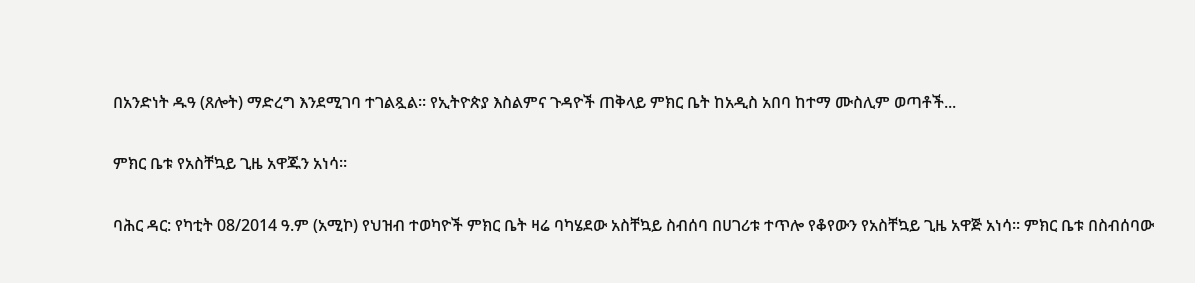በአንድነት ዱዓ (ጸሎት) ማድረግ እንደሚገባ ተገልጿል። የኢትዮጵያ እስልምና ጉዳዮች ጠቅላይ ምክር ቤት ከአዲስ አበባ ከተማ ሙስሊም ወጣቶች...

ምክር ቤቱ የአስቸኳይ ጊዜ አዋጁን አነሳ።

ባሕር ዳር: የካቲት 08/2014 ዓ.ም (አሚኮ) የህዝብ ተወካዮች ምክር ቤት ዛሬ ባካሄደው አስቸኳይ ስብሰባ በሀገሪቱ ተጥሎ የቆየውን የአስቸኳይ ጊዜ አዋጅ አነሳ፡፡ ምክር ቤቱ በስብሰባው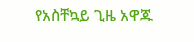የአስቸኳይ ጊዜ አዋጁ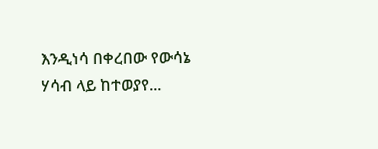እንዲነሳ በቀረበው የውሳኔ ሃሳብ ላይ ከተወያየ...